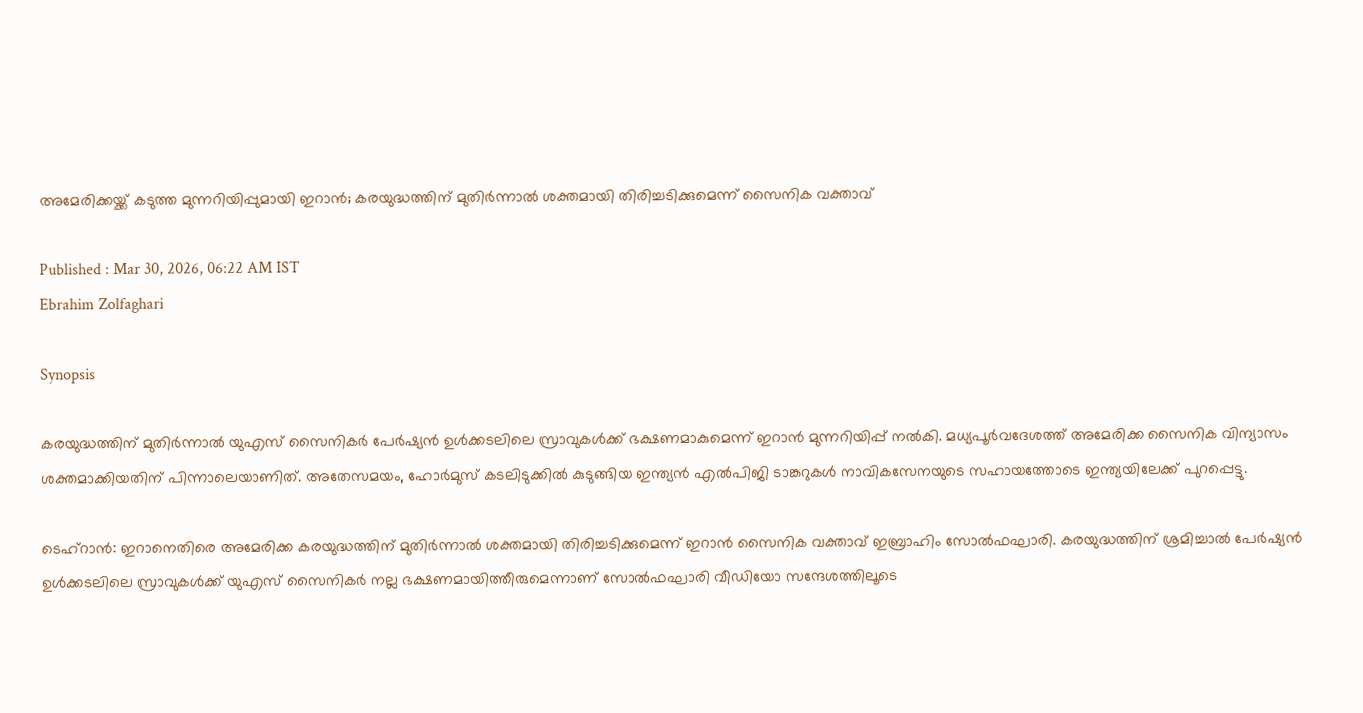അമേരിക്കയ്ക്ക് കടുത്ത മുന്നറിയിപ്പുമായി ഇറാന്‍; കരയുദ്ധത്തിന് മുതിർന്നാൽ ശക്തമായി തിരിച്ചടിക്കുമെന്ന് സൈനിക വക്താവ്

Published : Mar 30, 2026, 06:22 AM IST
Ebrahim Zolfaghari

Synopsis

കരയുദ്ധത്തിന് മുതിർന്നാൽ യുഎസ് സൈനികർ പേർഷ്യൻ ഉൾക്കടലിലെ സ്രാവുകൾക്ക് ഭക്ഷണമാകുമെന്ന് ഇറാൻ മുന്നറിയിപ്പ് നൽകി. മധ്യപൂർവദേശത്ത് അമേരിക്ക സൈനിക വിന്യാസം ശക്തമാക്കിയതിന് പിന്നാലെയാണിത്. അതേസമയം, ഹോർമുസ് കടലിടുക്കിൽ കുടുങ്ങിയ ഇന്ത്യൻ എൽപിജി ടാങ്കറുകൾ നാവികസേനയുടെ സഹായത്തോടെ ഇന്ത്യയിലേക്ക് പുറപ്പെട്ടു.

ടെഹ്റാൻ: ഇറാനെതിരെ അമേരിക്ക കരയുദ്ധത്തിന് മുതിർന്നാൽ ശക്തമായി തിരിച്ചടിക്കുമെന്ന് ഇറാൻ സൈനിക വക്താവ് ഇബ്രാഹിം സോൽഫഘാരി. കരയുദ്ധത്തിന് ശ്രമിച്ചാൽ പേർഷ്യൻ ഉൾക്കടലിലെ സ്രാവുകൾക്ക് യുഎസ് സൈനികർ നല്ല ഭക്ഷണമായിത്തീരുമെന്നാണ് സോൽഫഘാരി വീഡിയോ സന്ദേശത്തിലൂടെ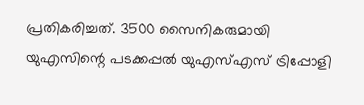പ്രതികരിച്ചത്. 3500 സൈനികരുമായി യുഎസിന്റെ പടക്കപ്പൽ യുഎസ്എസ് ട്രിപ്പോളി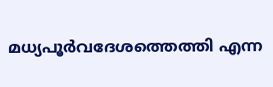മധ്യപൂർവദേശത്തെത്തി എന്ന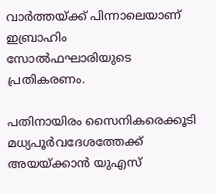വാർത്തയ്ക്ക് പിന്നാലെയാണ് ഇബ്രാഹിം സോൽഫഘാരിയുടെ പ്രതികരണം.

പതിനായിരം സൈനികരെക്കൂടി മധ്യപൂർവദേശത്തേക്ക് അയയ്ക്കാൻ യുഎസ്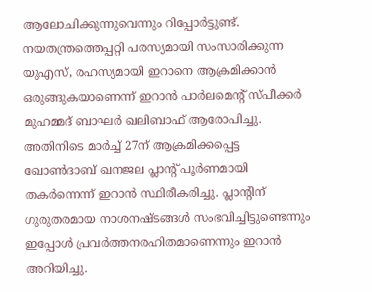ആലോചിക്കുന്നുവെന്നും റിപ്പോർട്ടുണ്ട്. നയതന്ത്രത്തെപ്പറ്റി പരസ്യമായി സംസാരിക്കുന്ന യുഎസ്, രഹസ്യമായി ഇറാനെ ആക്രമിക്കാൻ ഒരുങ്ങുകയാണെന്ന് ഇറാൻ പാർലമെന്റ് സ്പീക്കർ മുഹമ്മദ് ബാഘർ ഖലിബാഫ് ആരോപിച്ചു. അതിനിടെ മാർച്ച് 27ന് ആക്രമിക്കപ്പെട്ട ഖോൺദാബ് ഖനജല പ്ലാന്റ് പൂർണമായി തകർന്നെന്ന് ഇറാൻ സ്ഥിരീകരിച്ചു. പ്ലാന്റിന് ഗുരുതരമായ നാശനഷ്ടങ്ങൾ സംഭവിച്ചിട്ടുണ്ടെന്നും ഇപ്പോൾ പ്രവർത്തനരഹിതമാണെന്നും ഇറാൻ അറിയിച്ചു.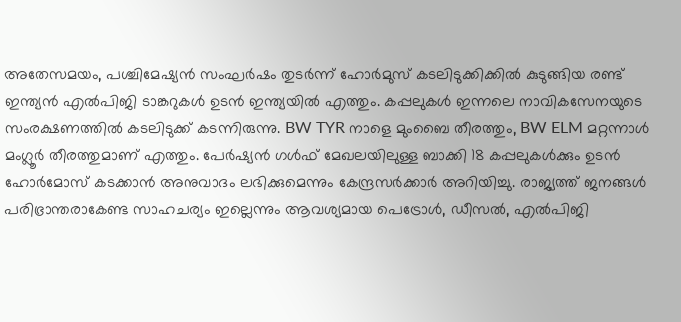അതേസമയം, പശ്ചിമേഷ്യൻ സംഘർഷം തുടർന്ന് ഹോർമുസ് കടലിടുക്കിക്കിൽ കുടുങ്ങിയ രണ്ട് ഇന്ത്യൻ എൽപിജി ടാങ്കറുകൾ ഉടൻ ഇന്ത്യയിൽ എത്തും. കപ്പലുകൾ ഇന്നലെ നാവികസേനയുടെ സംരക്ഷണത്തിൽ കടലിടുക്ക് കടന്നിരുന്നു. BW TYR നാളെ മുംബൈ തീരത്തും, BW ELM മറ്റന്നാൾ മംഗ്ലൂർ തീരത്തുമാണ് എത്തും. പേർഷ്യൻ ഗൾഫ് മേഖലയിലുള്ള ബാക്കി 18 കപ്പലുകൾക്കും ഉടൻ ഹോർമോസ് കടക്കാൻ അനുവാദം ലഭിക്കുമെന്നും കേന്ദ്രസർക്കാർ അറിയിച്ചു. രാജ്യത്ത് ജനങ്ങൾ പരിഭ്രാന്തരാകേണ്ട സാഹചര്യം ഇല്ലെന്നും ആവശ്യമായ പെട്രോൾ, ഡീസൽ, എല്‍പിജി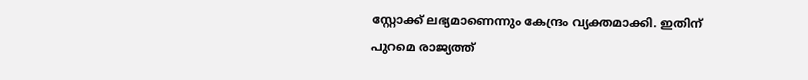സ്റ്റോക്ക് ലഭ്യമാണെന്നും കേന്ദ്രം വ്യക്തമാക്കി. ഇതിന് പുറമെ രാജ്യത്ത്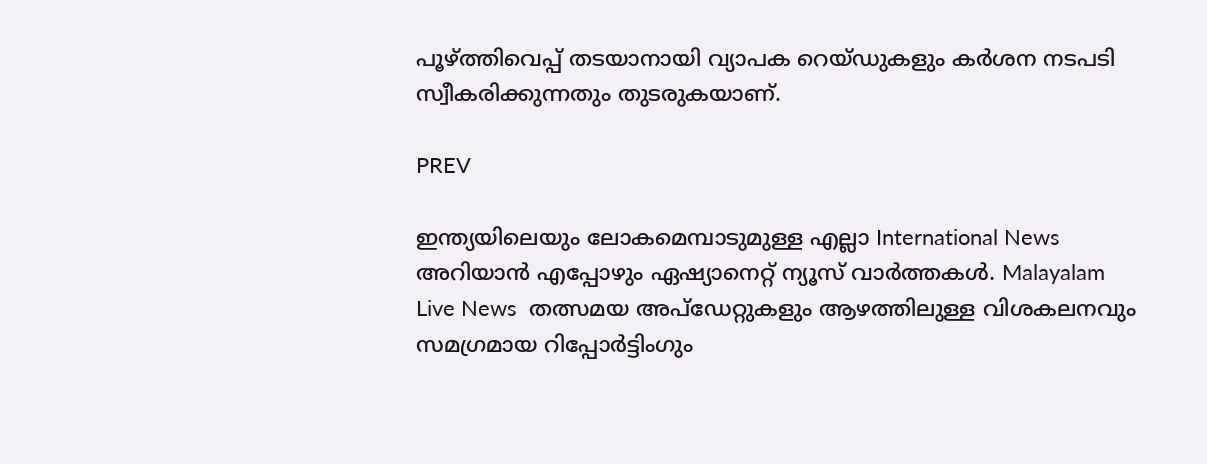പൂഴ്ത്തിവെപ്പ് തടയാനായി വ്യാപക റെയ്ഡുകളും കർശന നടപടി സ്വീകരിക്കുന്നതും തുടരുകയാണ്.

PREV

ഇന്ത്യയിലെയും ലോകമെമ്പാടുമുള്ള എല്ലാ International News അറിയാൻ എപ്പോഴും ഏഷ്യാനെറ്റ് ന്യൂസ് വാർത്തകൾ. Malayalam Live News  തത്സമയ അപ്‌ഡേറ്റുകളും ആഴത്തിലുള്ള വിശകലനവും സമഗ്രമായ റിപ്പോർട്ടിംഗും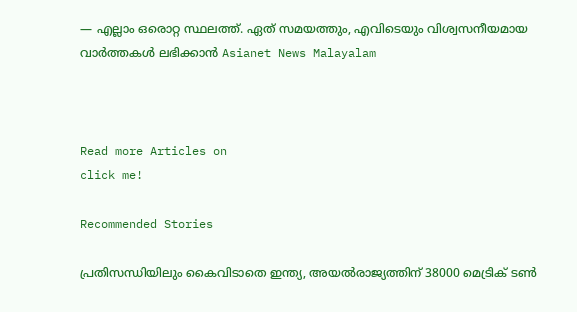— എല്ലാം ഒരൊറ്റ സ്ഥലത്ത്. ഏത് സമയത്തും, എവിടെയും വിശ്വസനീയമായ വാർത്തകൾ ലഭിക്കാൻ Asianet News Malayalam



Read more Articles on
click me!

Recommended Stories

പ്രതിസന്ധിയിലും കൈവിടാതെ ഇന്ത്യ, അയൽരാജ്യത്തിന് 38000 മെട്രിക് ടൺ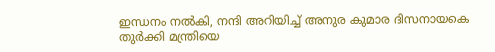ഇന്ധനം നൽകി, നന്ദി അറിയിച്ച് അനുര കുമാര ദിസനായകെ
തുർക്കി മന്ത്രിയെ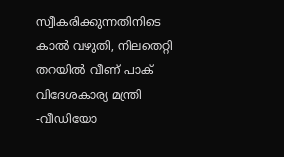സ്വീകരിക്കുന്നതിനിടെ കാൽ വഴുതി, നിലതെറ്റി തറയിൽ വീണ് പാക് വിദേശകാര്യ മന്ത്രി -വീഡിയോ